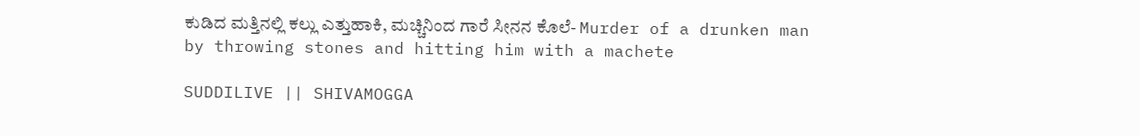ಕುಡಿದ ಮತ್ತಿನಲ್ಲಿ ಕಲ್ಲು ಎತ್ತುಹಾಕಿ, ಮಚ್ಚಿನಿಂದ ಗಾರೆ ಸೀನನ ಕೊಲೆ- Murder of a drunken man by throwing stones and hitting him with a machete

SUDDILIVE || SHIVAMOGGA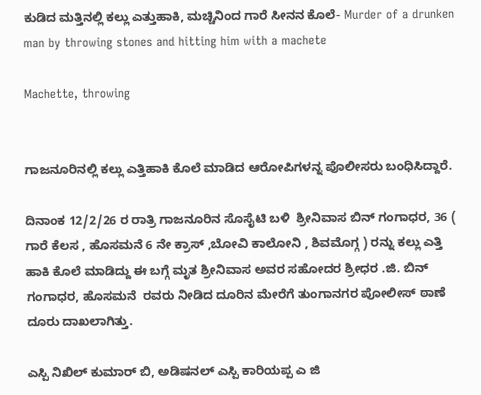ಕುಡಿದ ಮತ್ತಿನಲ್ಲಿ ಕಲ್ಲು ಎತ್ತುಹಾಕಿ, ಮಚ್ಚಿನಿಂದ ಗಾರೆ ಸೀನನ ಕೊಲೆ- Murder of a drunken man by throwing stones and hitting him with a machete

Machette, throwing


ಗಾಜನೂರಿನಲ್ಲಿ ಕಲ್ಲು ಎತ್ತಿಹಾಕಿ ಕೊಲೆ ಮಾಡಿದ ಆರೋಪಿಗಳನ್ನ ಪೊಲೀಸರು ಬಂಧಿಸಿದ್ದಾರೆ.

ದಿನಾಂಕ 12/2/26 ರ ರಾತ್ರಿ ಗಾಜನೂರಿನ ಸೊಸೈಟಿ ಬಳಿ  ಶ್ರೀನಿವಾಸ ಬಿನ್ ಗಂಗಾಧರ, 36 ( ಗಾರೆ ಕೆಲಸ , ಹೊಸಮನೆ 6 ನೇ ಕ್ರಾಸ್ ,ಬೋವಿ ಕಾಲೋನಿ , ಶಿವಮೊಗ್ಗ ) ರನ್ನು ಕಲ್ಲು ಎತ್ತಿ ಹಾಕಿ ಕೊಲೆ ಮಾಡಿದ್ದು ಈ ಬಗ್ಗೆ ಮೃತ ಶ್ರೀನಿವಾಸ ಅವರ ಸಹೋದರ ಶ್ರೀಧರ .ಜಿ. ಬಿನ್ ಗಂಗಾಧರ, ಹೊಸಮನೆ  ರವರು ನೀಡಿದ ದೂರಿನ ಮೇರೆಗೆ ತುಂಗಾನಗರ ಪೋಲೀಸ್ ಠಾಣೆ ದೂರು ದಾಖಲಾಗಿತ್ತು.

ಎಸ್ಪಿ ನಿಖಿಲ್ ಕುಮಾರ್ ಬಿ, ಅಡಿಷನಲ್ ಎಸ್ಪಿ ಕಾರಿಯಪ್ಪ ಎ ಜಿ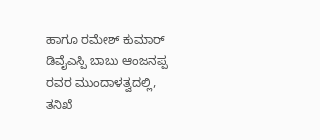ಹಾಗೂ ರಮೇಶ್ ಕುಮಾರ್ ಡಿವೈಎಸ್ಪಿ ಬಾಬು ಆಂಜನಪ್ಪ ರವರ ಮುಂದಾಳತ್ವದಲ್ಲಿ,  ತನಿಖೆ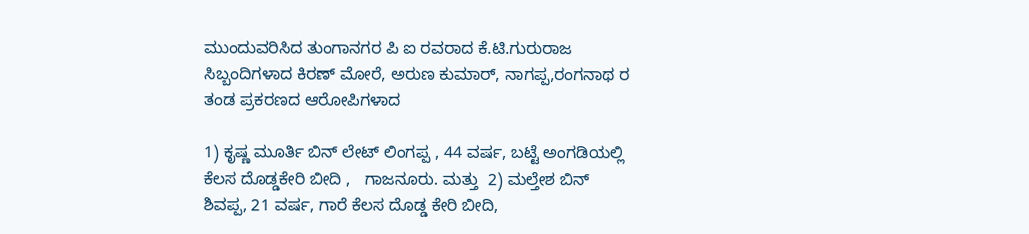ಮುಂದುವರಿಸಿದ ತುಂಗಾನಗರ ಪಿ ಐ ರವರಾದ ಕೆ.ಟಿ.ಗುರುರಾಜ ಸಿಬ್ಬಂದಿಗಳಾದ ಕಿರಣ್ ಮೋರೆ, ಅರುಣ ಕುಮಾರ್, ನಾಗಪ್ಪ,ರಂಗನಾಥ ರ ತಂಡ ಪ್ರಕರಣದ ಆರೋಪಿಗಳಾದ

1) ಕೃಷ್ಣ ಮೂರ್ತಿ ಬಿನ್ ಲೇಟ್ ಲಿಂಗಪ್ಪ , 44 ವರ್ಷ, ಬಟ್ಟೆ ಅಂಗಡಿಯಲ್ಲಿ ಕೆಲಸ ದೊಡ್ಡಕೇರಿ ಬೀದಿ ,   ಗಾಜನೂರು. ಮತ್ತು  2) ಮಲ್ತೇಶ ಬಿನ್ ಶಿವಪ್ಪ, 21 ವರ್ಷ, ಗಾರೆ ಕೆಲಸ ದೊಡ್ಡ ಕೇರಿ ಬೀದಿ,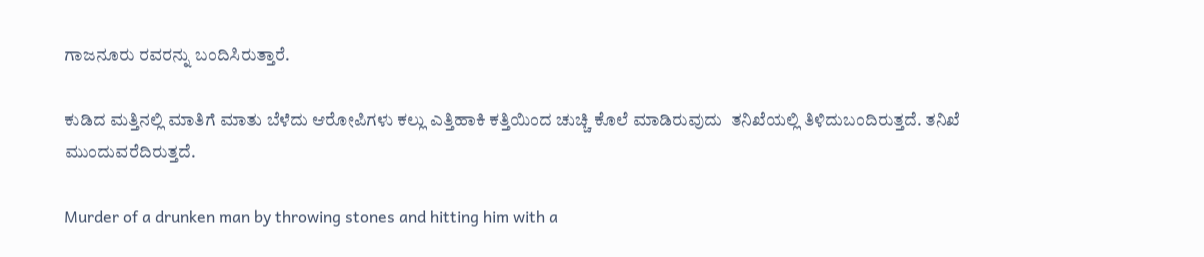ಗಾಜನೂರು ರವರನ್ನು ಬಂದಿಸಿರುತ್ತಾರೆ.

ಕುಡಿದ ಮತ್ತಿನಲ್ಲಿ ಮಾತಿಗೆ ಮಾತು ಬೆಳೆದು ಆರೋಪಿಗಳು ಕಲ್ಲು ಎತ್ತಿಹಾಕಿ ಕತ್ತಿಯಿಂದ ಚುಚ್ಚಿ ಕೊಲೆ ಮಾಡಿರುವುದು  ತನಿಖೆಯಲ್ಲಿ‌ ತಿಳಿದುಬಂದಿರುತ್ತದೆ. ತನಿಖೆ ಮುಂದುವರೆದಿರುತ್ತದೆ.

Murder of a drunken man by throwing stones and hitting him with a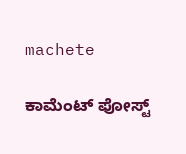machete

ಕಾಮೆಂಟ್‌‌ ಪೋಸ್ಟ್‌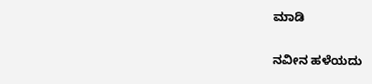ಮಾಡಿ

ನವೀನ ಹಳೆಯದು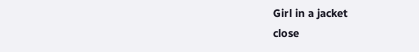Girl in a jacket
close